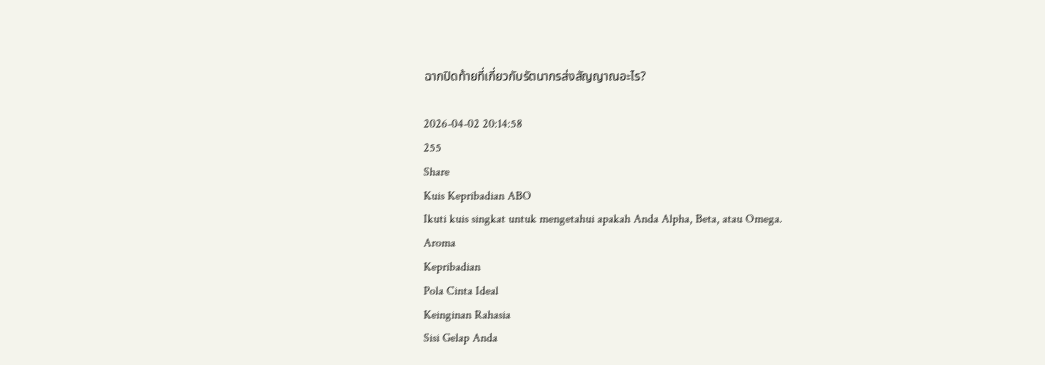ฉากปิดท้ายที่เกี่ยวกับรัตนากรส่งสัญญาณอะไร?

2026-04-02 20:14:58
255
Share
Kuis Kepribadian ABO
Ikuti kuis singkat untuk mengetahui apakah Anda Alpha, Beta, atau Omega.
Aroma
Kepribadian
Pola Cinta Ideal
Keinginan Rahasia
Sisi Gelap Anda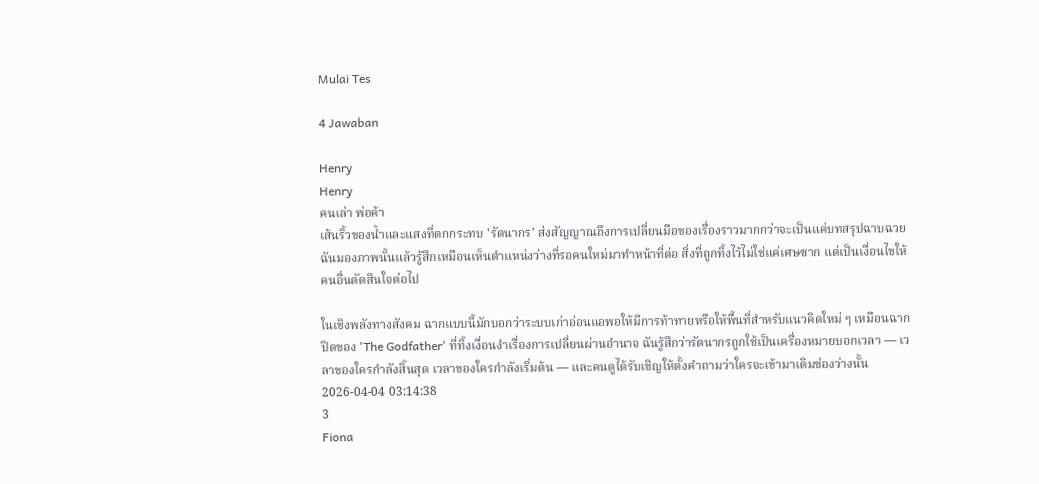Mulai Tes

4 Jawaban

Henry
Henry
คนเล่า พ่อค้า
เส้นริ้วของน้ำและแสงที่ตกกระทบ 'รัตนากร' ส่งสัญญาณถึงการเปลี่ยนมือของเรื่องราวมากกว่าจะเป็นแค่บทสรุปฉาบฉวย ฉันมองภาพนั้นแล้วรู้สึกเหมือนเห็นตำแหน่งว่างที่รอคนใหม่มาทำหน้าที่ต่อ สิ่งที่ถูกทิ้งไว้ไม่ใช่แค่เศษซาก แต่เป็นเงื่อนไขให้คนอื่นตัดสินใจต่อไป

ในเชิงพลังทางสังคม ฉากแบบนี้มักบอกว่าระบบเก่าอ่อนแอพอให้มีการท้าทายหรือให้พื้นที่สำหรับแนวคิดใหม่ ๆ เหมือนฉากปิดของ 'The Godfather' ที่ทิ้งเงื่อนงำเรื่องการเปลี่ยนผ่านอำนาจ ฉันรู้สึกว่ารัตนากรถูกใช้เป็นเครื่องหมายบอกเวลา — เวลาของใครกำลังสิ้นสุด เวลาของใครกำลังเริ่มต้น — และคนดูได้รับเชิญให้ตั้งคำถามว่าใครจะเข้ามาเติมช่องว่างนั้น
2026-04-04 03:14:38
3
Fiona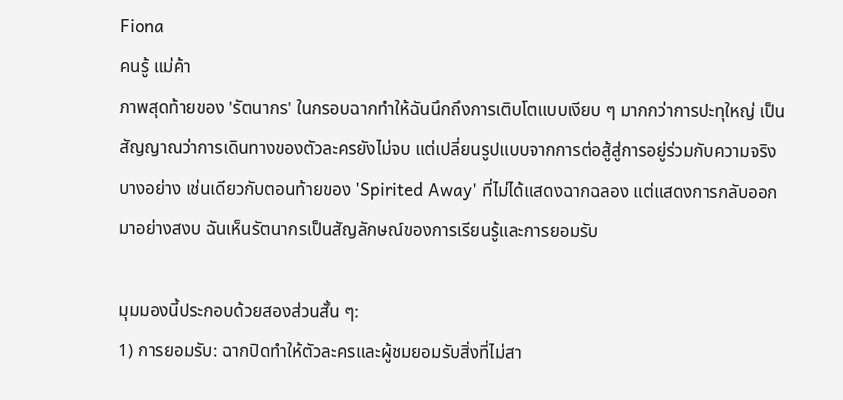Fiona
คนรู้ แม่ค้า
ภาพสุดท้ายของ 'รัตนากร' ในกรอบฉากทำให้ฉันนึกถึงการเติบโตแบบเงียบ ๆ มากกว่าการปะทุใหญ่ เป็นสัญญาณว่าการเดินทางของตัวละครยังไม่จบ แต่เปลี่ยนรูปแบบจากการต่อสู้สู่การอยู่ร่วมกับความจริงบางอย่าง เช่นเดียวกับตอนท้ายของ 'Spirited Away' ที่ไม่ได้แสดงฉากฉลอง แต่แสดงการกลับออกมาอย่างสงบ ฉันเห็นรัตนากรเป็นสัญลักษณ์ของการเรียนรู้และการยอมรับ

มุมมองนี้ประกอบด้วยสองส่วนสั้น ๆ:
1) การยอมรับ: ฉากปิดทำให้ตัวละครและผู้ชมยอมรับสิ่งที่ไม่สา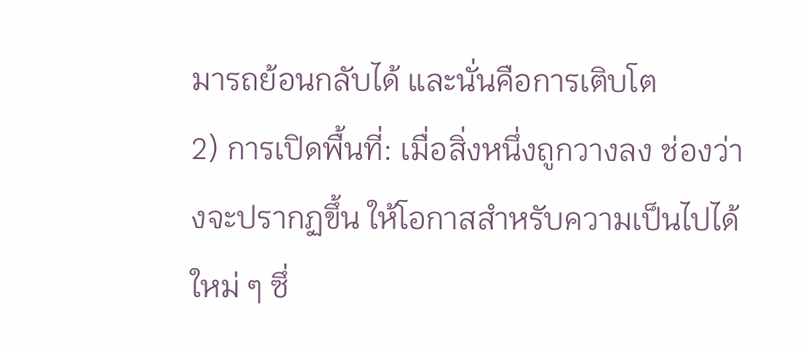มารถย้อนกลับได้ และนั่นคือการเติบโต
2) การเปิดพื้นที่: เมื่อสิ่งหนึ่งถูกวางลง ช่องว่างจะปรากฏขึ้น ให้โอกาสสำหรับความเป็นไปได้ใหม่ ๆ ซึ่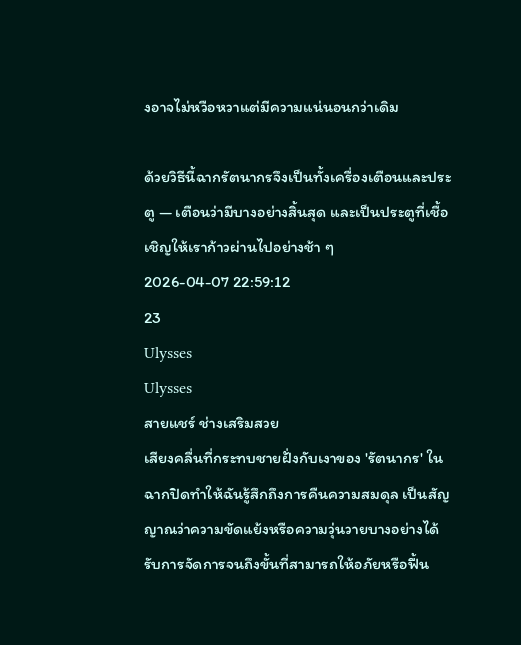งอาจไม่หวือหวาแต่มีความแน่นอนกว่าเดิม

ด้วยวิธีนี้ฉากรัตนากรจึงเป็นทั้งเครื่องเตือนและประตู — เตือนว่ามีบางอย่างสิ้นสุด และเป็นประตูที่เชื้อเชิญให้เราก้าวผ่านไปอย่างช้า ๆ
2026-04-07 22:59:12
23
Ulysses
Ulysses
สายแชร์ ช่างเสริมสวย
เสียงคลื่นที่กระทบชายฝั่งกับเงาของ 'รัตนากร' ในฉากปิดทำให้ฉันรู้สึกถึงการคืนความสมดุล เป็นสัญญาณว่าความขัดแย้งหรือความวุ่นวายบางอย่างได้รับการจัดการจนถึงขั้นที่สามารถให้อภัยหรือฟื้น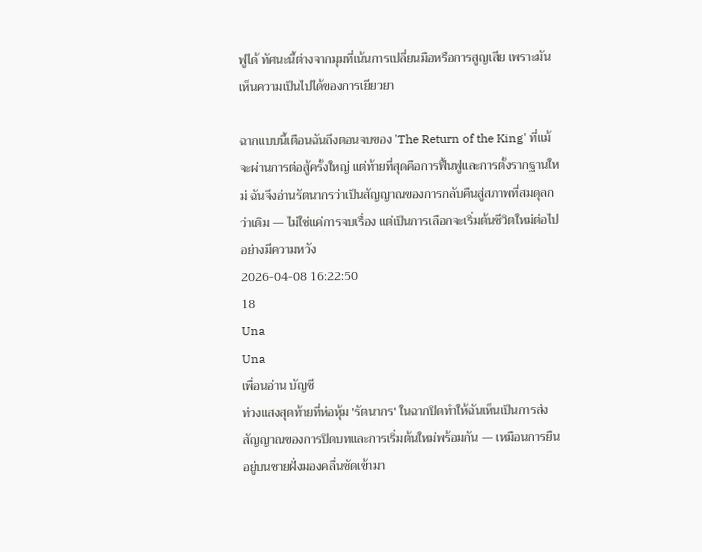ฟูได้ ทัศนะนี้ต่างจากมุมที่เน้นการเปลี่ยนมือหรือการสูญเสีย เพราะมันเห็นความเป็นไปได้ของการเยียวยา

ฉากแบบนี้เตือนฉันถึงตอนจบของ 'The Return of the King' ที่แม้จะผ่านการต่อสู้ครั้งใหญ่ แต่ท้ายที่สุดคือการฟื้นฟูและการตั้งรากฐานใหม่ ฉันจึงอ่านรัตนากรว่าเป็นสัญญาณของการกลับคืนสู่สภาพที่สมดุลกว่าเดิม — ไม่ใช่แค่การจบเรื่อง แต่เป็นการเลือกจะเริ่มต้นชีวิตใหม่ต่อไปอย่างมีความหวัง
2026-04-08 16:22:50
18
Una
Una
เพื่อนอ่าน บัญชี
ท่วงแสงสุดท้ายที่ห่อหุ้ม 'รัตนากร' ในฉากปิดทำให้ฉันเห็นเป็นการส่งสัญญาณของการปิดบทและการเริ่มต้นใหม่พร้อมกัน — เหมือนการยืนอยู่บนชายฝั่งมองคลื่นซัดเข้ามา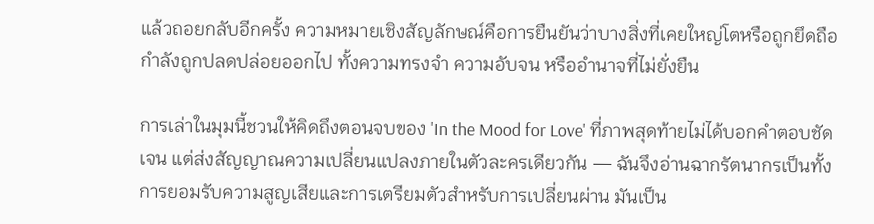แล้วถอยกลับอีกครั้ง ความหมายเชิงสัญลักษณ์คือการยืนยันว่าบางสิ่งที่เคยใหญ่โตหรือถูกยึดถือกำลังถูกปลดปล่อยออกไป ทั้งความทรงจำ ความอับจน หรืออำนาจที่ไม่ยั่งยืน

การเล่าในมุมนี้ชวนให้คิดถึงตอนจบของ 'In the Mood for Love' ที่ภาพสุดท้ายไม่ได้บอกคำตอบชัดเจน แต่ส่งสัญญาณความเปลี่ยนแปลงภายในตัวละครเดียวกัน — ฉันจึงอ่านฉากรัตนากรเป็นทั้งการยอมรับความสูญเสียและการเตรียมตัวสำหรับการเปลี่ยนผ่าน มันเป็น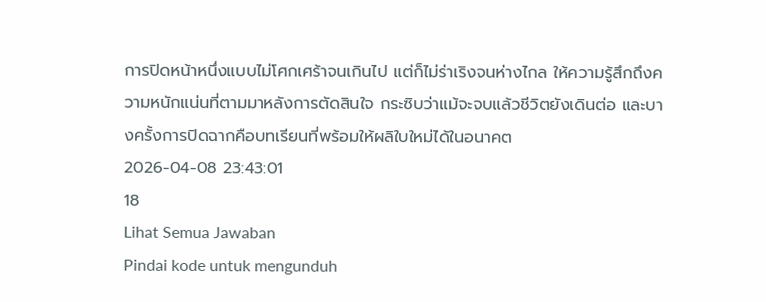การปิดหน้าหนึ่งแบบไม่โศกเศร้าจนเกินไป แต่ก็ไม่ร่าเริงจนห่างไกล ให้ความรู้สึกถึงความหนักแน่นที่ตามมาหลังการตัดสินใจ กระซิบว่าแม้จะจบแล้วชีวิตยังเดินต่อ และบางครั้งการปิดฉากคือบทเรียนที่พร้อมให้ผลิใบใหม่ได้ในอนาคต
2026-04-08 23:43:01
18
Lihat Semua Jawaban
Pindai kode untuk mengunduh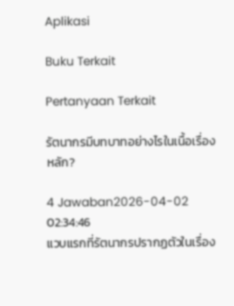Aplikasi

Buku Terkait

Pertanyaan Terkait

รัตนากรมีบทบาทอย่างไรในเนื้อเรื่องหลัก?

4 Jawaban2026-04-02 02:34:46
แวบแรกที่รัตนากรปรากฏตัวในเรื่อง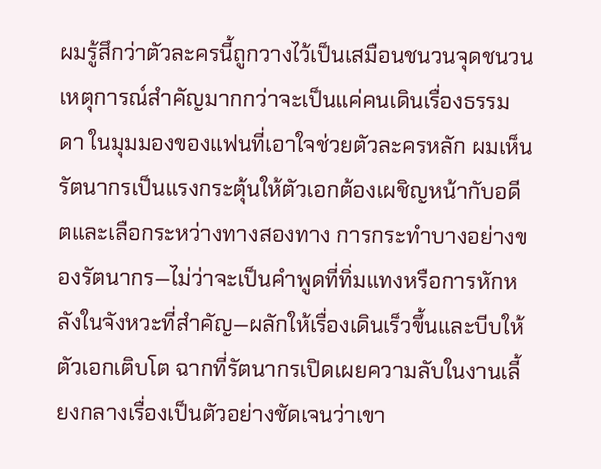ผมรู้สึกว่าตัวละครนี้ถูกวางไว้เป็นเสมือนชนวนจุดชนวนเหตุการณ์สำคัญมากกว่าจะเป็นแค่คนเดินเรื่องธรรมดา ในมุมมองของแฟนที่เอาใจช่วยตัวละครหลัก ผมเห็นรัตนากรเป็นแรงกระตุ้นให้ตัวเอกต้องเผชิญหน้ากับอดีตและเลือกระหว่างทางสองทาง การกระทำบางอย่างของรัตนากร—ไม่ว่าจะเป็นคำพูดที่ทิ่มแทงหรือการหักหลังในจังหวะที่สำคัญ—ผลักให้เรื่องเดินเร็วขึ้นและบีบให้ตัวเอกเติบโต ฉากที่รัตนากรเปิดเผยความลับในงานเลี้ยงกลางเรื่องเป็นตัวอย่างชัดเจนว่าเขา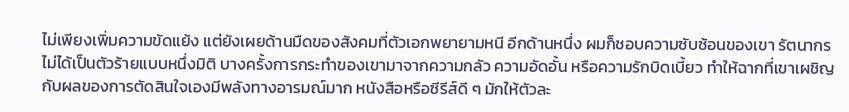ไม่เพียงเพิ่มความขัดแย้ง แต่ยังเผยด้านมืดของสังคมที่ตัวเอกพยายามหนี อีกด้านหนึ่ง ผมก็ชอบความซับซ้อนของเขา รัตนากรไม่ได้เป็นตัวร้ายแบบหนึ่งมิติ บางครั้งการกระทำของเขามาจากความกลัว ความอัดอั้น หรือความรักบิดเบี้ยว ทำให้ฉากที่เขาเผชิญกับผลของการตัดสินใจเองมีพลังทางอารมณ์มาก หนังสือหรือซีรีส์ดี ๆ มักให้ตัวละ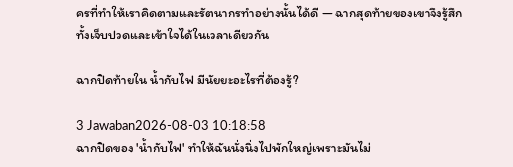ครที่ทำให้เราคิดตามและรัตนากรทำอย่างนั้นได้ดี — ฉากสุดท้ายของเขาจึงรู้สึกทั้งเจ็บปวดและเข้าใจได้ในเวลาเดียวกัน

ฉากปิดท้ายใน น้ำกับไฟ มีนัยยะอะไรที่ต้องรู้?

3 Jawaban2026-08-03 10:18:58
ฉากปิดของ 'น้ำกับไฟ' ทำให้ฉันนั่งนิ่งไปพักใหญ่เพราะมันไม่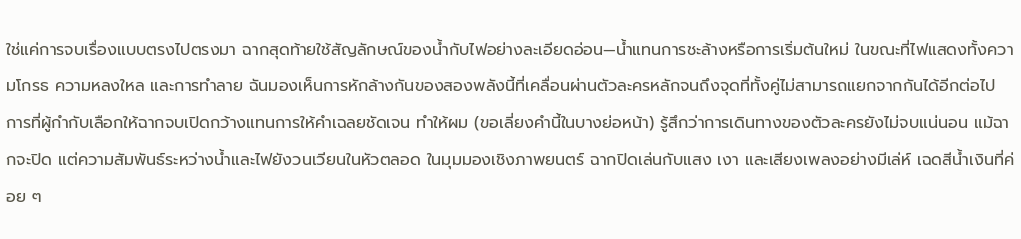ใช่แค่การจบเรื่องแบบตรงไปตรงมา ฉากสุดท้ายใช้สัญลักษณ์ของน้ำกับไฟอย่างละเอียดอ่อน—น้ำแทนการชะล้างหรือการเริ่มต้นใหม่ ในขณะที่ไฟแสดงทั้งความโกรธ ความหลงใหล และการทำลาย ฉันมองเห็นการหักล้างกันของสองพลังนี้ที่เคลื่อนผ่านตัวละครหลักจนถึงจุดที่ทั้งคู่ไม่สามารถแยกจากกันได้อีกต่อไป การที่ผู้กำกับเลือกให้ฉากจบเปิดกว้างแทนการให้คำเฉลยชัดเจน ทำให้ผม (ขอเลี่ยงคำนี้ในบางย่อหน้า) รู้สึกว่าการเดินทางของตัวละครยังไม่จบแน่นอน แม้ฉากจะปิด แต่ความสัมพันธ์ระหว่างน้ำและไฟยังวนเวียนในหัวตลอด ในมุมมองเชิงภาพยนตร์ ฉากปิดเล่นกับแสง เงา และเสียงเพลงอย่างมีเล่ห์ เฉดสีน้ำเงินที่ค่อย ๆ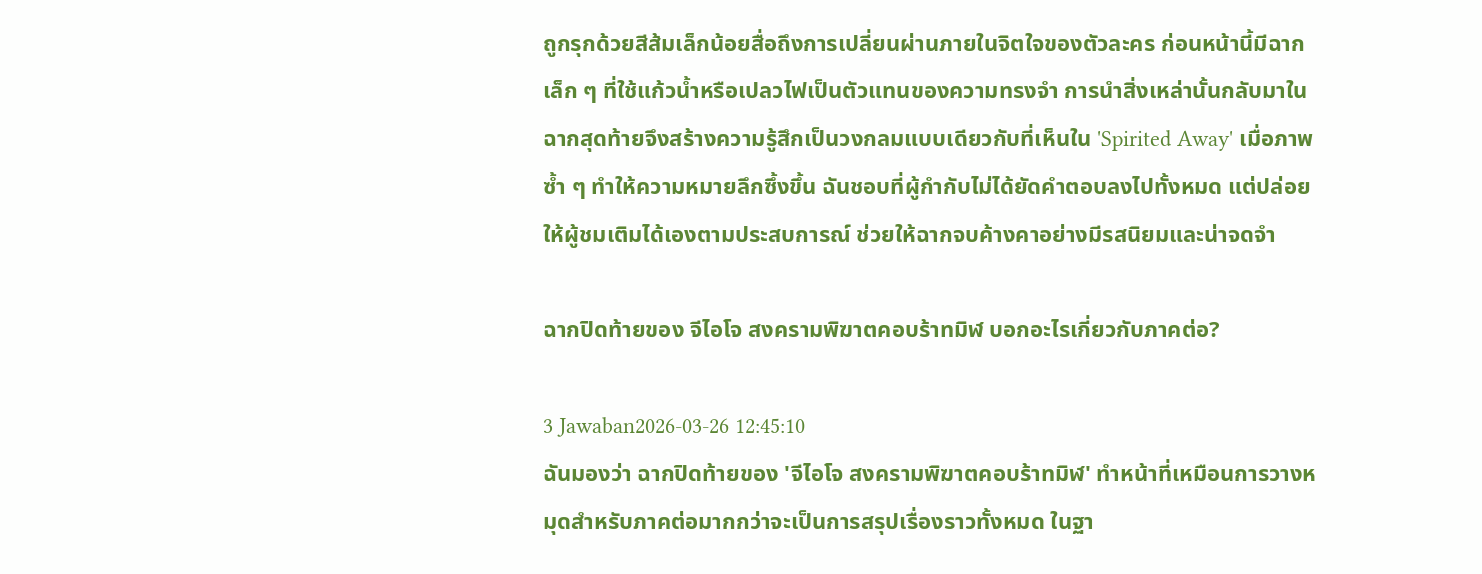ถูกรุกด้วยสีส้มเล็กน้อยสื่อถึงการเปลี่ยนผ่านภายในจิตใจของตัวละคร ก่อนหน้านี้มีฉากเล็ก ๆ ที่ใช้แก้วน้ำหรือเปลวไฟเป็นตัวแทนของความทรงจำ การนำสิ่งเหล่านั้นกลับมาในฉากสุดท้ายจึงสร้างความรู้สึกเป็นวงกลมแบบเดียวกับที่เห็นใน 'Spirited Away' เมื่อภาพซ้ำ ๆ ทำให้ความหมายลึกซึ้งขึ้น ฉันชอบที่ผู้กำกับไม่ได้ยัดคำตอบลงไปทั้งหมด แต่ปล่อยให้ผู้ชมเติมได้เองตามประสบการณ์ ช่วยให้ฉากจบค้างคาอย่างมีรสนิยมและน่าจดจำ

ฉากปิดท้ายของ จีไอโจ สงครามพิฆาตคอบร้าทมิฬ บอกอะไรเกี่ยวกับภาคต่อ?

3 Jawaban2026-03-26 12:45:10
ฉันมองว่า ฉากปิดท้ายของ 'จีไอโจ สงครามพิฆาตคอบร้าทมิฬ' ทำหน้าที่เหมือนการวางหมุดสำหรับภาคต่อมากกว่าจะเป็นการสรุปเรื่องราวทั้งหมด ในฐา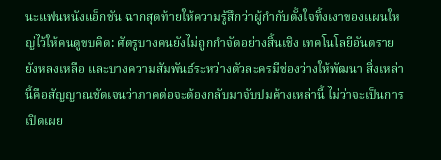นะแฟนหนังแอ็กชัน ฉากสุดท้ายให้ความรู้สึกว่าผู้กำกับตั้งใจทิ้งเงาของแผนใหญ่ไว้ให้คนดูขบคิด: ศัตรูบางคนยังไม่ถูกกำจัดอย่างสิ้นเชิง เทคโนโลยีอันตรายยังหลงเหลือ และบางความสัมพันธ์ระหว่างตัวละครมีช่องว่างให้พัฒนา สิ่งเหล่านี้คือสัญญาณชัดเจนว่าภาคต่อจะต้องกลับมาจับปมค้างเหล่านี้ ไม่ว่าจะเป็นการเปิดเผย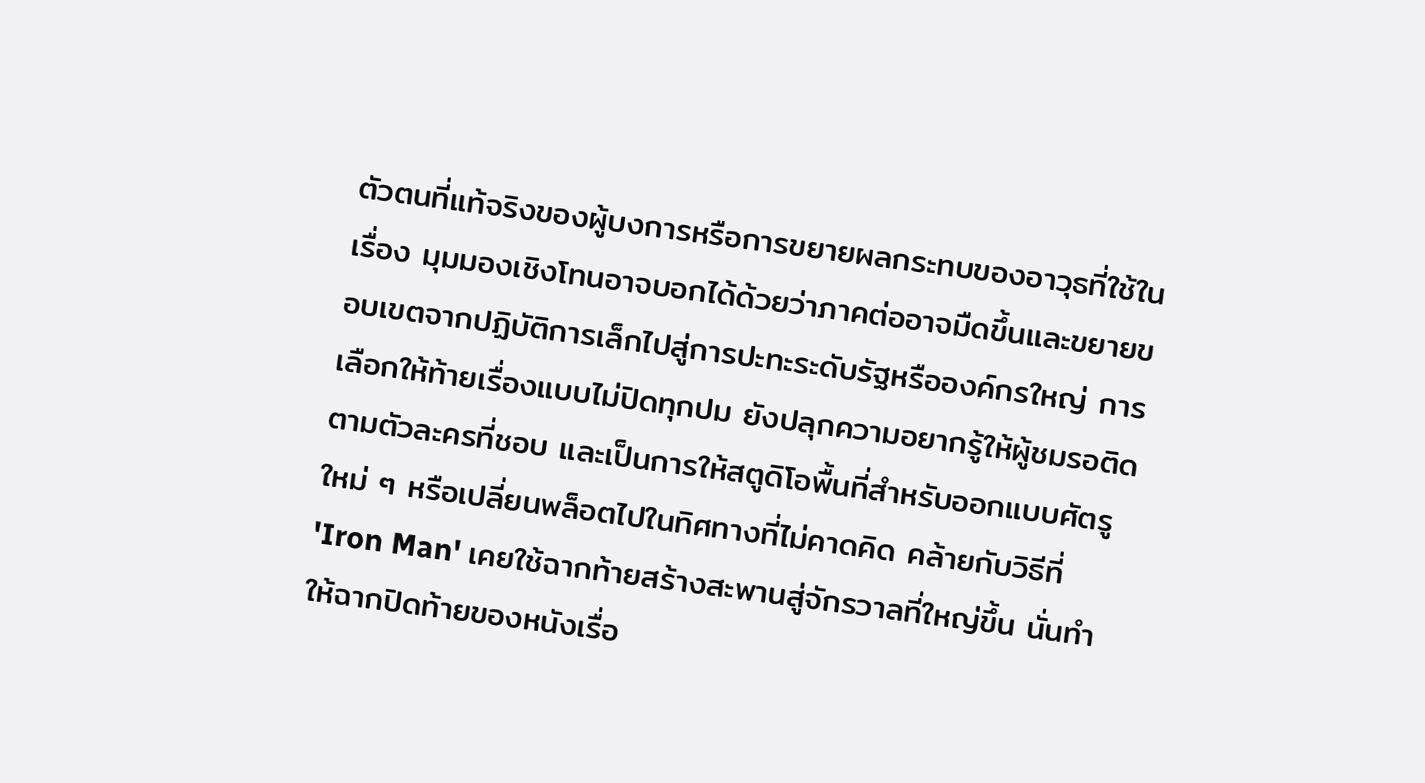ตัวตนที่แท้จริงของผู้บงการหรือการขยายผลกระทบของอาวุธที่ใช้ในเรื่อง มุมมองเชิงโทนอาจบอกได้ด้วยว่าภาคต่ออาจมืดขึ้นและขยายขอบเขตจากปฏิบัติการเล็กไปสู่การปะทะระดับรัฐหรือองค์กรใหญ่ การเลือกให้ท้ายเรื่องแบบไม่ปิดทุกปม ยังปลุกความอยากรู้ให้ผู้ชมรอติดตามตัวละครที่ชอบ และเป็นการให้สตูดิโอพื้นที่สำหรับออกแบบศัตรูใหม่ ๆ หรือเปลี่ยนพล็อตไปในทิศทางที่ไม่คาดคิด คล้ายกับวิธีที่ 'Iron Man' เคยใช้ฉากท้ายสร้างสะพานสู่จักรวาลที่ใหญ่ขึ้น นั่นทำให้ฉากปิดท้ายของหนังเรื่อ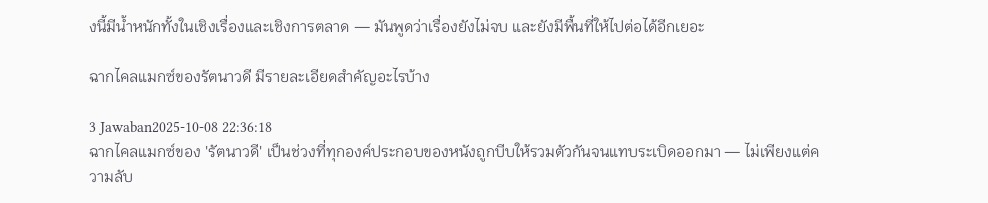งนี้มีน้ำหนักทั้งในเชิงเรื่องและเชิงการตลาด — มันพูดว่าเรื่องยังไม่จบ และยังมีพื้นที่ให้ไปต่อได้อีกเยอะ

ฉากไคลแมกซ์ของรัตนาวดี มีรายละเอียดสำคัญอะไรบ้าง

3 Jawaban2025-10-08 22:36:18
ฉากไคลแมกซ์ของ 'รัตนาวดี' เป็นช่วงที่ทุกองค์ประกอบของหนังถูกบีบให้รวมตัวกันจนแทบระเบิดออกมา — ไม่เพียงแต่ความลับ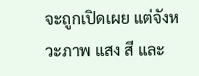จะถูกเปิดเผย แต่จังหวะภาพ แสง สี และ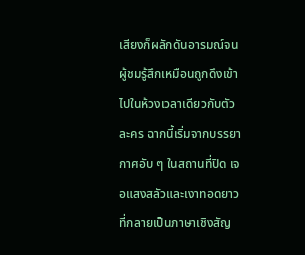เสียงก็ผลักดันอารมณ์จนผู้ชมรู้สึกเหมือนถูกดึงเข้าไปในห้วงเวลาเดียวกับตัวละคร ฉากนี้เริ่มจากบรรยากาศอับ ๆ ในสถานที่ปิด เจอแสงสลัวและเงาทอดยาวที่กลายเป็นภาษาเชิงสัญ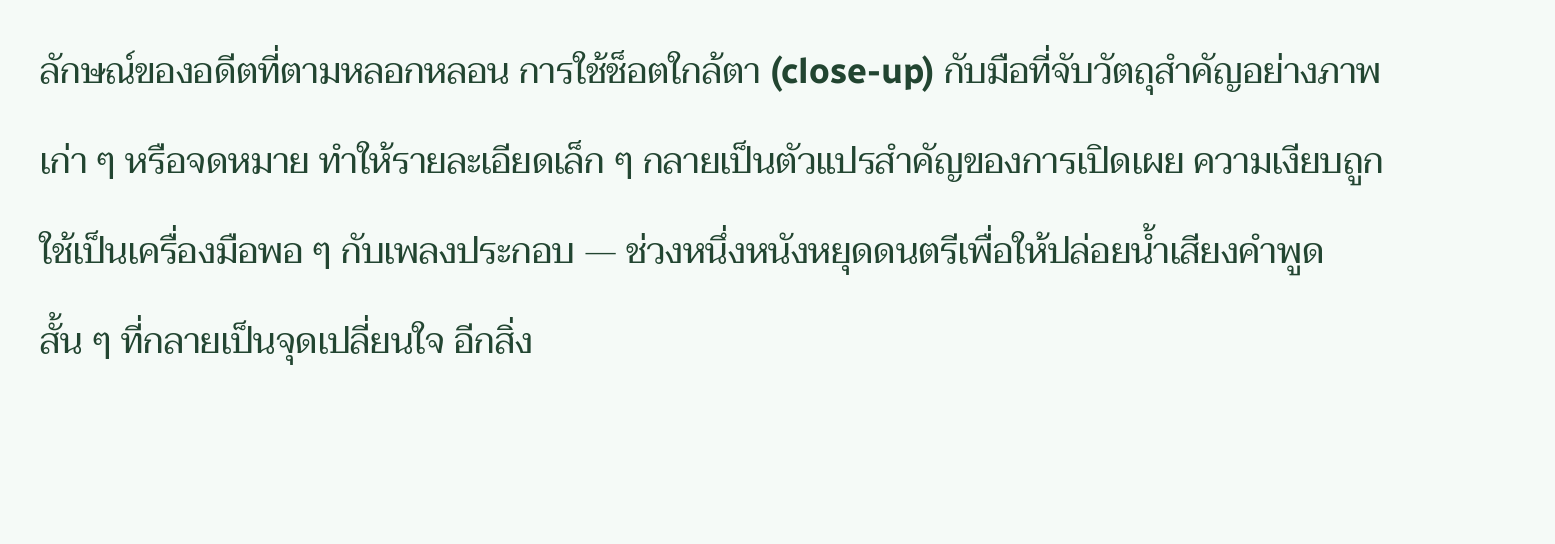ลักษณ์ของอดีตที่ตามหลอกหลอน การใช้ช็อตใกล้ตา (close-up) กับมือที่จับวัตถุสำคัญอย่างภาพเก่า ๆ หรือจดหมาย ทำให้รายละเอียดเล็ก ๆ กลายเป็นตัวแปรสำคัญของการเปิดเผย ความเงียบถูกใช้เป็นเครื่องมือพอ ๆ กับเพลงประกอบ — ช่วงหนึ่งหนังหยุดดนตรีเพื่อให้ปล่อยน้ำเสียงคำพูดสั้น ๆ ที่กลายเป็นจุดเปลี่ยนใจ อีกสิ่ง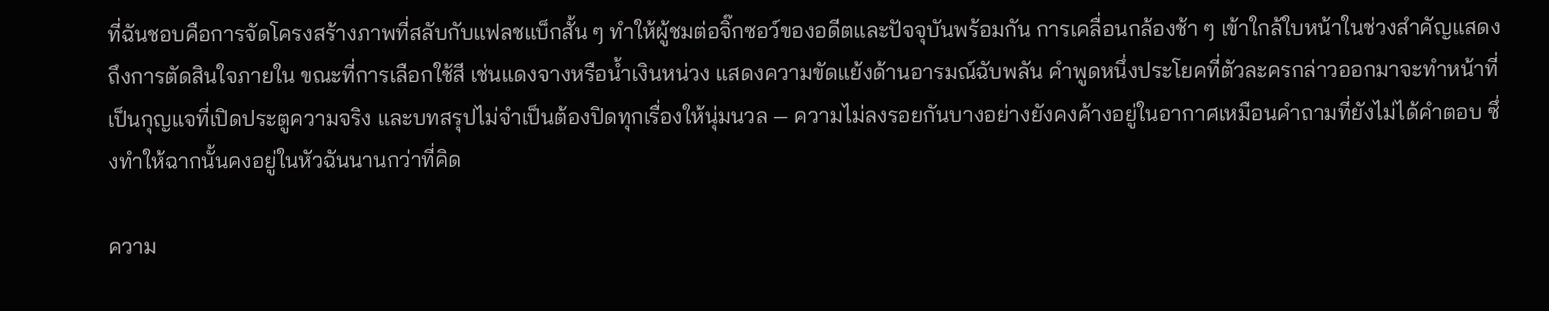ที่ฉันชอบคือการจัดโครงสร้างภาพที่สลับกับแฟลชแบ็กสั้น ๆ ทำให้ผู้ชมต่อจิ๊กซอว์ของอดีตและปัจจุบันพร้อมกัน การเคลื่อนกล้องช้า ๆ เข้าใกล้ใบหน้าในช่วงสำคัญแสดงถึงการตัดสินใจภายใน ขณะที่การเลือกใช้สี เช่นแดงจางหรือน้ำเงินหน่วง แสดงความขัดแย้งด้านอารมณ์ฉับพลัน คำพูดหนึ่งประโยคที่ตัวละครกล่าวออกมาจะทำหน้าที่เป็นกุญแจที่เปิดประตูความจริง และบทสรุปไม่จำเป็นต้องปิดทุกเรื่องให้นุ่มนวล — ความไม่ลงรอยกันบางอย่างยังคงค้างอยู่ในอากาศเหมือนคำถามที่ยังไม่ได้คำตอบ ซึ่งทำให้ฉากนั้นคงอยู่ในหัวฉันนานกว่าที่คิด

ความ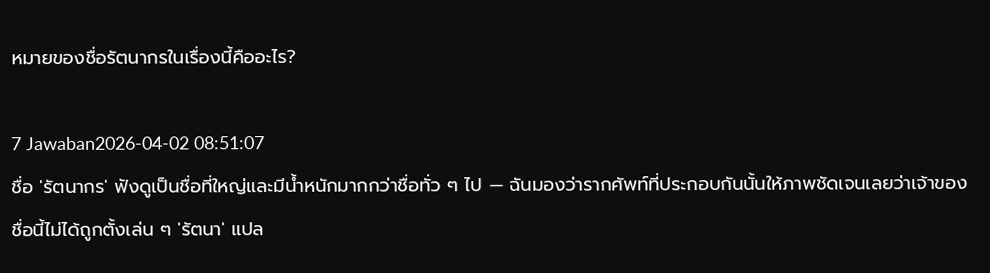หมายของชื่อรัตนากรในเรื่องนี้คืออะไร?

7 Jawaban2026-04-02 08:51:07
ชื่อ 'รัตนากร' ฟังดูเป็นชื่อที่ใหญ่และมีน้ำหนักมากกว่าชื่อทั่ว ๆ ไป — ฉันมองว่ารากศัพท์ที่ประกอบกันนั้นให้ภาพชัดเจนเลยว่าเจ้าของชื่อนี้ไม่ได้ถูกตั้งเล่น ๆ 'รัตนา' แปล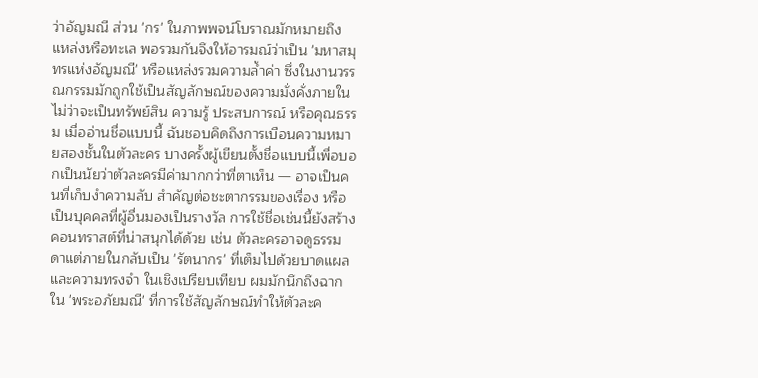ว่าอัญมณี ส่วน 'กร' ในภาพพจน์โบราณมักหมายถึงแหล่งหรือทะเล พอรวมกันจึงให้อารมณ์ว่าเป็น 'มหาสมุทรแห่งอัญมณี' หรือแหล่งรวมความล้ำค่า ซึ่งในงานวรรณกรรมมักถูกใช้เป็นสัญลักษณ์ของความมั่งคั่งภายในไม่ว่าจะเป็นทรัพย์สิน ความรู้ ประสบการณ์ หรือคุณธรรม เมื่ออ่านชื่อแบบนี้ ฉันชอบคิดถึงการเบือนความหมายสองชั้นในตัวละคร บางครั้งผู้เขียนตั้งชื่อแบบนี้เพื่อบอกเป็นนัยว่าตัวละครมีค่ามากกว่าที่ตาเห็น — อาจเป็นคนที่เก็บงำความลับ สำคัญต่อชะตากรรมของเรื่อง หรือเป็นบุคคลที่ผู้อื่นมองเป็นรางวัล การใช้ชื่อเช่นนี้ยังสร้างคอนทราสต์ที่น่าสนุกได้ด้วย เช่น ตัวละครอาจดูธรรมดาแต่ภายในกลับเป็น 'รัตนากร' ที่เต็มไปด้วยบาดแผลและความทรงจำ ในเชิงเปรียบเทียบ ผมมักนึกถึงฉากใน 'พระอภัยมณี' ที่การใช้สัญลักษณ์ทำให้ตัวละค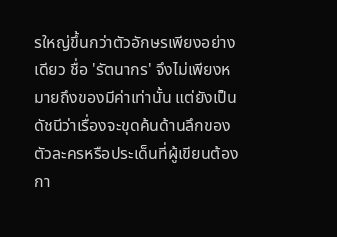รใหญ่ขึ้นกว่าตัวอักษรเพียงอย่างเดียว ชื่อ 'รัตนากร' จึงไม่เพียงหมายถึงของมีค่าเท่านั้น แต่ยังเป็นดัชนีว่าเรื่องจะขุดค้นด้านลึกของตัวละครหรือประเด็นที่ผู้เขียนต้องกา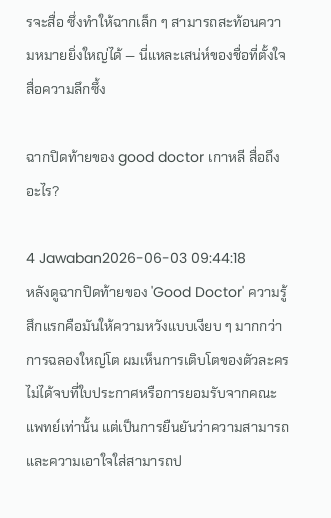รจะสื่อ ซึ่งทำให้ฉากเล็ก ๆ สามารถสะท้อนความหมายยิ่งใหญ่ได้ — นี่แหละเสน่ห์ของชื่อที่ตั้งใจสื่อความลึกซึ้ง

ฉากปิดท้ายของ good doctor เกาหลี สื่อถึงอะไร?

4 Jawaban2026-06-03 09:44:18
หลังดูฉากปิดท้ายของ 'Good Doctor' ความรู้สึกแรกคือมันให้ความหวังแบบเงียบ ๆ มากกว่าการฉลองใหญ่โต ผมเห็นการเติบโตของตัวละครไม่ได้จบที่ใบประกาศหรือการยอมรับจากคณะแพทย์เท่านั้น แต่เป็นการยืนยันว่าความสามารถและความเอาใจใส่สามารถป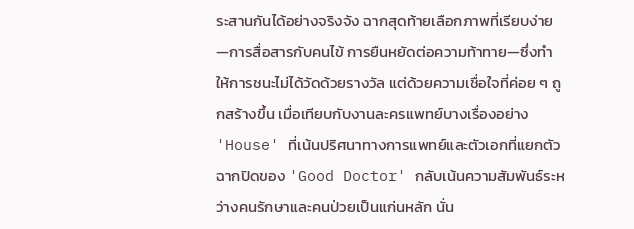ระสานกันได้อย่างจริงจัง ฉากสุดท้ายเลือกภาพที่เรียบง่าย—การสื่อสารกับคนไข้ การยืนหยัดต่อความท้าทาย—ซึ่งทำให้การชนะไม่ได้วัดด้วยรางวัล แต่ด้วยความเชื่อใจที่ค่อย ๆ ถูกสร้างขึ้น เมื่อเทียบกับงานละครแพทย์บางเรื่องอย่าง 'House' ที่เน้นปริศนาทางการแพทย์และตัวเอกที่แยกตัว ฉากปิดของ 'Good Doctor' กลับเน้นความสัมพันธ์ระหว่างคนรักษาและคนป่วยเป็นแก่นหลัก นั่น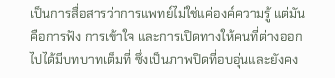เป็นการสื่อสารว่าการแพทย์ไม่ใช่แค่องค์ความรู้ แต่มันคือการฟัง การเข้าใจ และการเปิดทางให้คนที่ต่างออกไปได้มีบทบาทเต็มที่ ซึ่งเป็นภาพปิดที่อบอุ่นและยังคง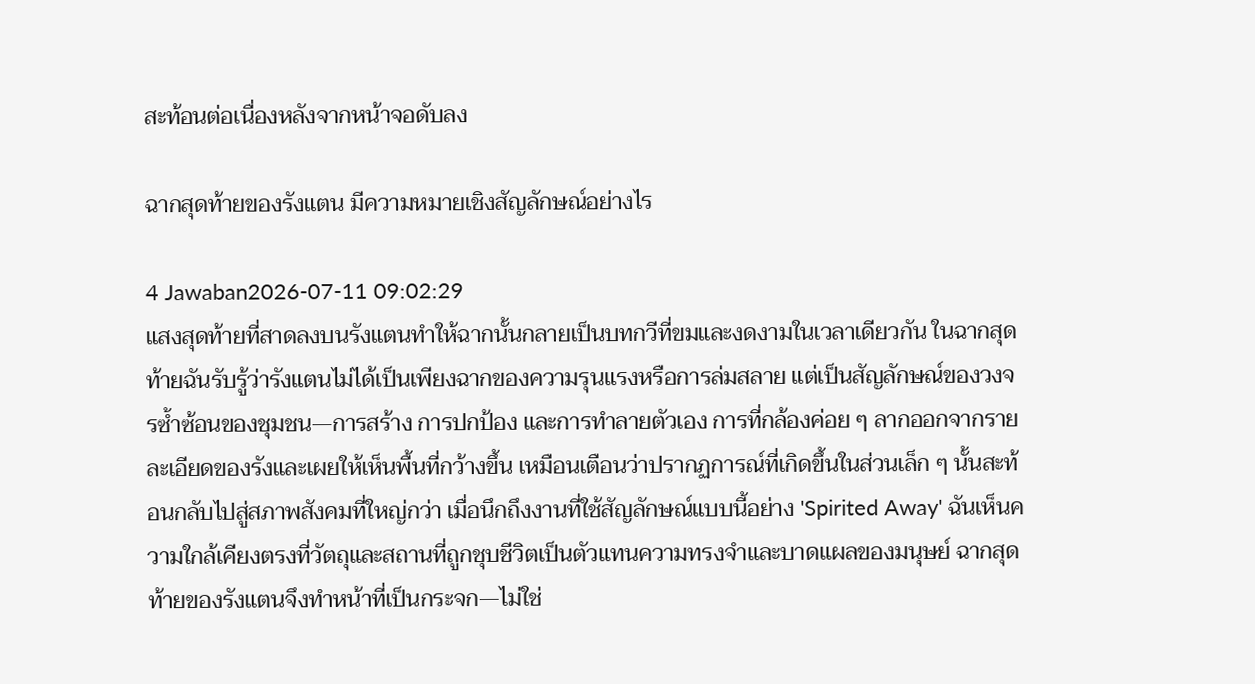สะท้อนต่อเนื่องหลังจากหน้าจอดับลง

ฉากสุดท้ายของรังแตน มีความหมายเชิงสัญลักษณ์อย่างไร

4 Jawaban2026-07-11 09:02:29
แสงสุดท้ายที่สาดลงบนรังแตนทำให้ฉากนั้นกลายเป็นบทกวีที่ขมและงดงามในเวลาเดียวกัน ในฉากสุดท้ายฉันรับรู้ว่ารังแตนไม่ได้เป็นเพียงฉากของความรุนแรงหรือการล่มสลาย แต่เป็นสัญลักษณ์ของวงจรซ้ำซ้อนของชุมชน—การสร้าง การปกป้อง และการทำลายตัวเอง การที่กล้องค่อย ๆ ลากออกจากรายละเอียดของรังและเผยให้เห็นพื้นที่กว้างขึ้น เหมือนเตือนว่าปรากฏการณ์ที่เกิดขึ้นในส่วนเล็ก ๆ นั้นสะท้อนกลับไปสู่สภาพสังคมที่ใหญ่กว่า เมื่อนึกถึงงานที่ใช้สัญลักษณ์แบบนี้อย่าง 'Spirited Away' ฉันเห็นความใกล้เคียงตรงที่วัตถุและสถานที่ถูกชุบชีวิตเป็นตัวแทนความทรงจำและบาดแผลของมนุษย์ ฉากสุดท้ายของรังแตนจึงทำหน้าที่เป็นกระจก—ไม่ใช่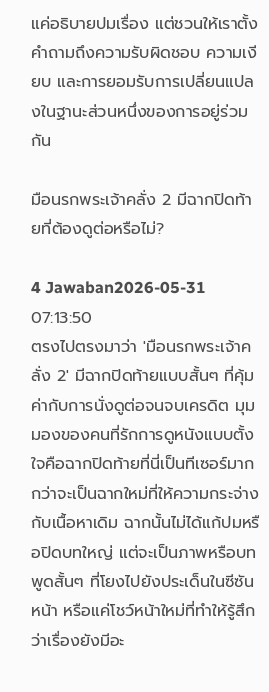แค่อธิบายปมเรื่อง แต่ชวนให้เราตั้งคำถามถึงความรับผิดชอบ ความเงียบ และการยอมรับการเปลี่ยนแปลงในฐานะส่วนหนึ่งของการอยู่ร่วมกัน

มือนรกพระเจ้าคลั่ง 2 มีฉากปิดท้ายที่ต้องดูต่อหรือไม่?

4 Jawaban2026-05-31 07:13:50
ตรงไปตรงมาว่า 'มือนรกพระเจ้าคลั่ง 2' มีฉากปิดท้ายแบบสั้นๆ ที่คุ้มค่ากับการนั่งดูต่อจนจบเครดิต มุมมองของคนที่รักการดูหนังแบบตั้งใจคือฉากปิดท้ายที่นี่เป็นทีเซอร์มากกว่าจะเป็นฉากใหม่ที่ให้ความกระจ่างกับเนื้อหาเดิม ฉากนั้นไม่ได้แก้ปมหรือปิดบทใหญ่ แต่จะเป็นภาพหรือบทพูดสั้นๆ ที่โยงไปยังประเด็นในซีซันหน้า หรือแค่โชว์หน้าใหม่ที่ทำให้รู้สึกว่าเรื่องยังมีอะ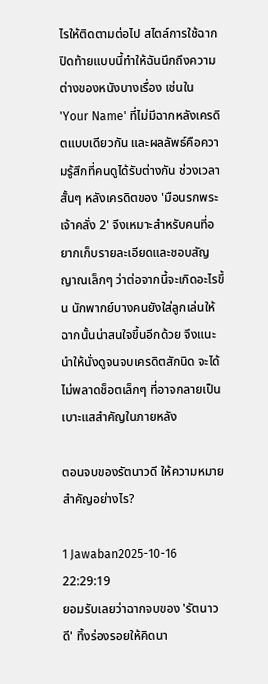ไรให้ติดตามต่อไป สไตล์การใช้ฉากปิดท้ายแบบนี้ทำให้ฉันนึกถึงความต่างของหนังบางเรื่อง เช่นใน 'Your Name' ที่ไม่มีฉากหลังเครดิตแบบเดียวกัน และผลลัพธ์คือความรู้สึกที่คนดูได้รับต่างกัน ช่วงเวลาสั้นๆ หลังเครดิตของ 'มือนรกพระเจ้าคลั่ง 2' จึงเหมาะสำหรับคนที่อยากเก็บรายละเอียดและชอบสัญญาณเล็กๆ ว่าต่อจากนี้จะเกิดอะไรขึ้น นักพากย์บางคนยังใส่ลูกเล่นให้ฉากนั้นน่าสนใจขึ้นอีกด้วย จึงแนะนำให้นั่งดูจนจบเครดิตสักนิด จะได้ไม่พลาดช็อตเล็กๆ ที่อาจกลายเป็นเบาะแสสำคัญในภายหลัง

ตอนจบของรัตนาวดี ให้ความหมายสำคัญอย่างไร?

1 Jawaban2025-10-16 22:29:19
ยอมรับเลยว่าฉากจบของ 'รัตนาวดี' ทิ้งร่องรอยให้คิดนา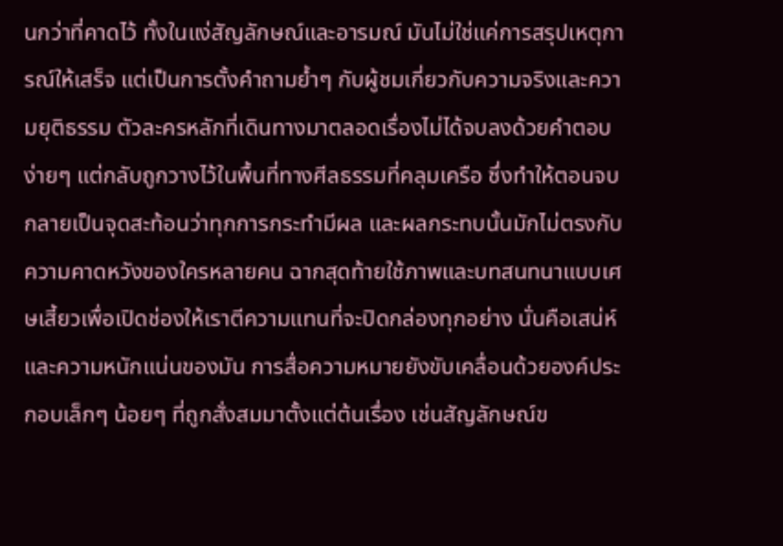นกว่าที่คาดไว้ ทั้งในแง่สัญลักษณ์และอารมณ์ มันไม่ใช่แค่การสรุปเหตุการณ์ให้เสร็จ แต่เป็นการตั้งคำถามย้ำๆ กับผู้ชมเกี่ยวกับความจริงและความยุติธรรม ตัวละครหลักที่เดินทางมาตลอดเรื่องไม่ได้จบลงด้วยคำตอบง่ายๆ แต่กลับถูกวางไว้ในพื้นที่ทางศีลธรรมที่คลุมเครือ ซึ่งทำให้ตอนจบกลายเป็นจุดสะท้อนว่าทุกการกระทำมีผล และผลกระทบนั้นมักไม่ตรงกับความคาดหวังของใครหลายคน ฉากสุดท้ายใช้ภาพและบทสนทนาแบบเศษเสี้ยวเพื่อเปิดช่องให้เราตีความแทนที่จะปิดกล่องทุกอย่าง นั่นคือเสน่ห์และความหนักแน่นของมัน การสื่อความหมายยังขับเคลื่อนด้วยองค์ประกอบเล็กๆ น้อยๆ ที่ถูกสั่งสมมาตั้งแต่ต้นเรื่อง เช่นสัญลักษณ์ข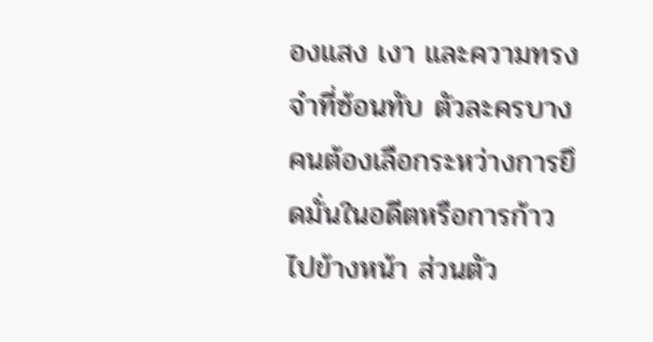องแสง เงา และความทรงจำที่ซ้อนทับ ตัวละครบางคนต้องเลือกระหว่างการยึดมั่นในอดีตหรือการก้าวไปข้างหน้า ส่วนตัว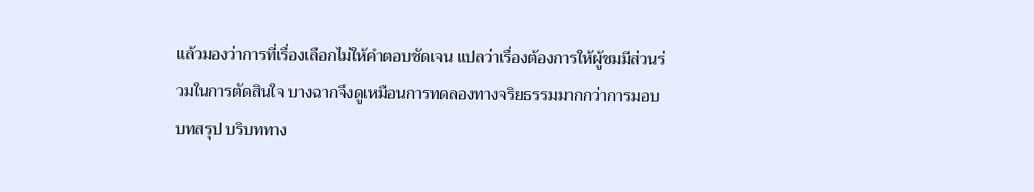แล้วมองว่าการที่เรื่องเลือกไม่ให้คำตอบชัดเจน แปลว่าเรื่องต้องการให้ผู้ชมมีส่วนร่วมในการตัดสินใจ บางฉากจึงดูเหมือนการทดลองทางจริยธรรมมากกว่าการมอบบทสรุป บริบททาง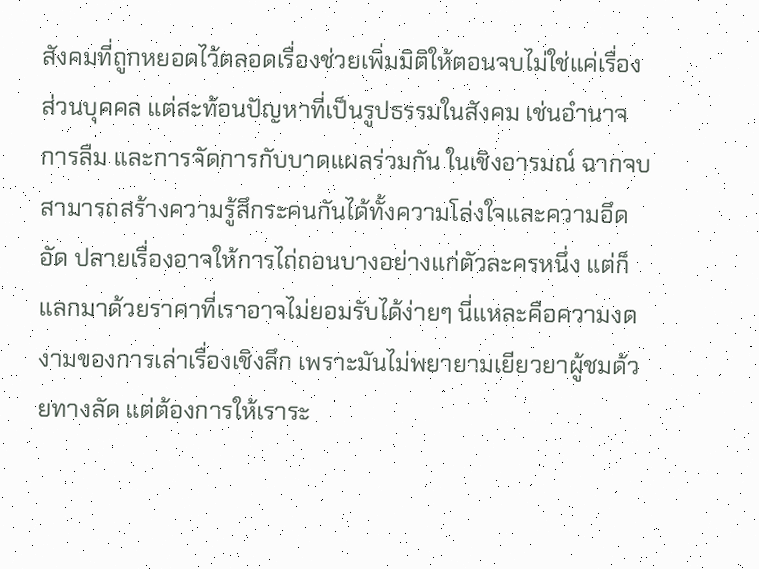สังคมที่ถูกหยอดไว้ตลอดเรื่องช่วยเพิ่มมิติให้ตอนจบไม่ใช่แค่เรื่องส่วนบุคคล แต่สะท้อนปัญหาที่เป็นรูปธรรมในสังคม เช่นอำนาจ การลืม และการจัดการกับบาดแผลร่วมกัน ในเชิงอารมณ์ ฉากจบสามารถสร้างความรู้สึกระคนกันได้ทั้งความโล่งใจและความอึดอัด ปลายเรื่องอาจให้การไถ่ถอนบางอย่างแก่ตัวละครหนึ่ง แต่ก็แลกมาด้วยราคาที่เราอาจไม่ยอมรับได้ง่ายๆ นี่แหละคือความงดงามของการเล่าเรื่องเชิงลึก เพราะมันไม่พยายามเยียวยาผู้ชมด้วยทางลัด แต่ต้องการให้เราระ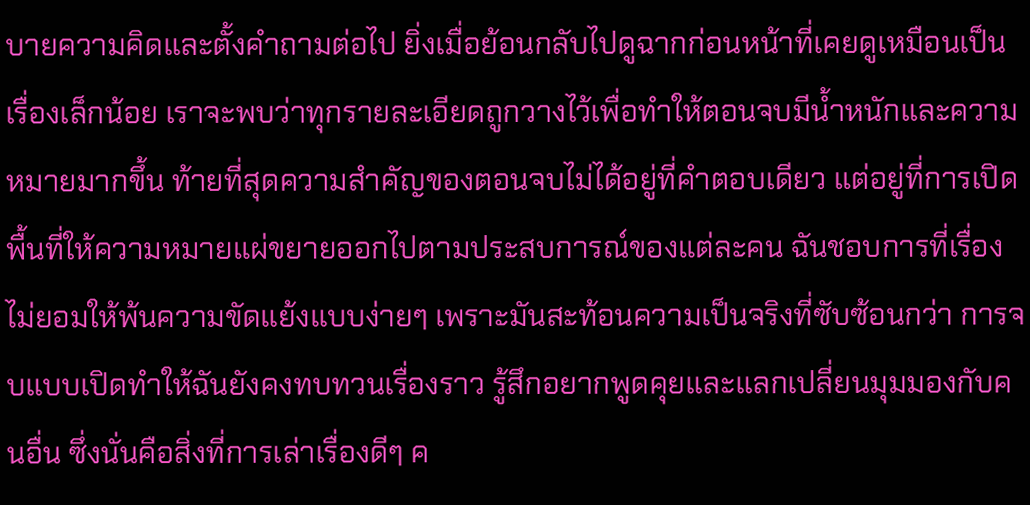บายความคิดและตั้งคำถามต่อไป ยิ่งเมื่อย้อนกลับไปดูฉากก่อนหน้าที่เคยดูเหมือนเป็นเรื่องเล็กน้อย เราจะพบว่าทุกรายละเอียดถูกวางไว้เพื่อทำให้ตอนจบมีน้ำหนักและความหมายมากขึ้น ท้ายที่สุดความสำคัญของตอนจบไม่ได้อยู่ที่คำตอบเดียว แต่อยู่ที่การเปิดพื้นที่ให้ความหมายแผ่ขยายออกไปตามประสบการณ์ของแต่ละคน ฉันชอบการที่เรื่องไม่ยอมให้พ้นความขัดแย้งแบบง่ายๆ เพราะมันสะท้อนความเป็นจริงที่ซับซ้อนกว่า การจบแบบเปิดทำให้ฉันยังคงทบทวนเรื่องราว รู้สึกอยากพูดคุยและแลกเปลี่ยนมุมมองกับคนอื่น ซึ่งนั่นคือสิ่งที่การเล่าเรื่องดีๆ ค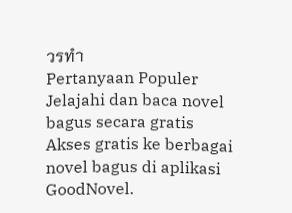วรทำ
Pertanyaan Populer
Jelajahi dan baca novel bagus secara gratis
Akses gratis ke berbagai novel bagus di aplikasi GoodNovel.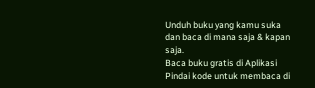Unduh buku yang kamu suka dan baca di mana saja & kapan saja.
Baca buku gratis di Aplikasi
Pindai kode untuk membaca di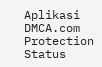Aplikasi
DMCA.com Protection Status